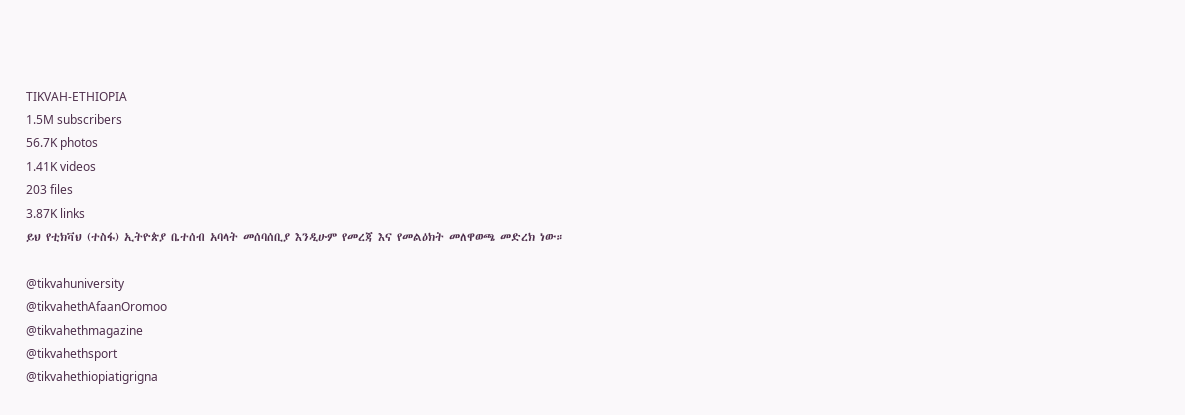TIKVAH-ETHIOPIA
1.5M subscribers
56.7K photos
1.41K videos
203 files
3.87K links
ይህ የቲክቫህ (ተስፋ) ኢትዮጵያ ቤተሰብ አባላት መሰባሰቢያ እንዲሁም የመረጃ እና የመልዕክት መለዋወጫ መድረክ ነው።

@tikvahuniversity
@tikvahethAfaanOromoo
@tikvahethmagazine
@tikvahethsport
@tikvahethiopiatigrigna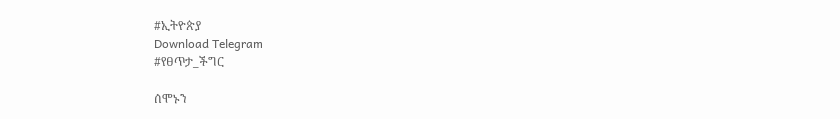#ኢትዮጵያ
Download Telegram
#የፀጥታ_ችግር

ሰሞኑን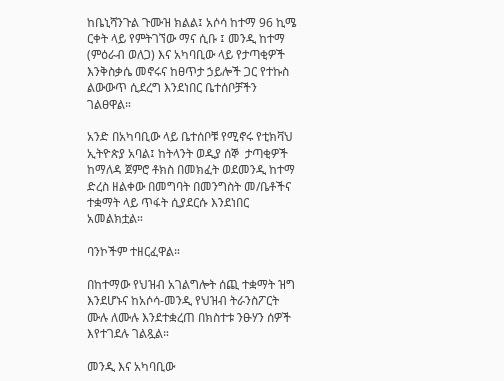ከቤኒሻንጉል ጉሙዝ ክልል፤ አሶሳ ከተማ 96 ኪሜ ርቀት ላይ የምትገኘው ማና ሲቡ ፤ መንዲ ከተማ (ምዕራብ ወለጋ) እና አካባቢው ላይ የታጣቂዎች እንቅስቃሴ መኖሩና ከፀጥታ ኃይሎች ጋር የተኩስ ልውውጥ ሲደረግ እንደነበር ቤተሰቦቻችን ገልፀዋል።

አንድ በአካባቢው ላይ ቤተሰቦቹ የሚኖሩ የቲክቫህ ኢትዮጵያ አባል፤ ከትላንት ወዲያ ሰኞ  ታጣቂዎች ከማለዳ ጀምሮ ቶክስ በመክፈት ወደመንዲ ከተማ ድረስ ዘልቀው በመግባት በመንግስት መ/ቤቶችና ተቋማት ላይ ጥፋት ሲያደርሱ እንደነበር አመልክቷል።

ባንኮችም ተዘርፈዋል።

በከተማው የህዝብ አገልግሎት ሰጪ ተቋማት ዝግ እንደሆኑና ከአሶሳ-መንዲ የህዝብ ትራንስፖርት ሙሉ ለሙሉ እንደተቋረጠ በክስተቱ ንፁሃን ሰዎች እየተገደሉ ገልጿል።

መንዲ እና አካባቢው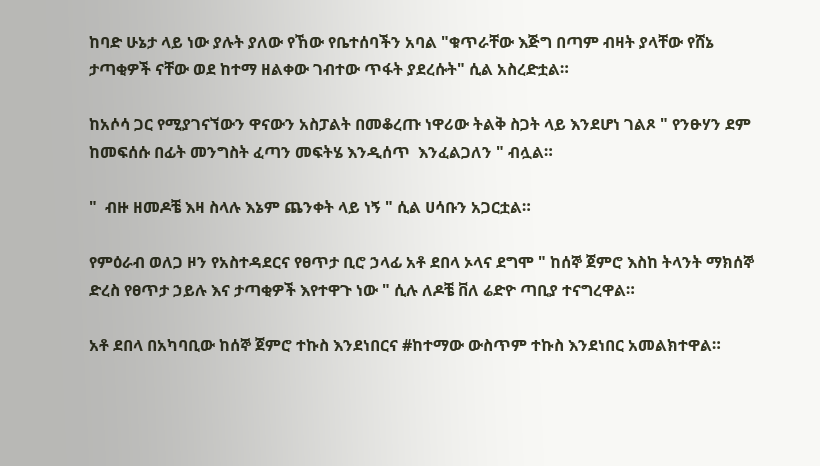ከባድ ሁኔታ ላይ ነው ያሉት ያለው የኸው የቤተሰባችን አባል "ቁጥራቸው እጅግ በጣም ብዛት ያላቸው የሸኔ ታጣቂዎች ናቸው ወደ ከተማ ዘልቀው ገብተው ጥፋት ያደረሱት" ሲል አስረድቷል።

ከአሶሳ ጋር የሚያገናኘውን ዋናውን አስፓልት በመቆረጡ ነዋሪው ትልቅ ስጋት ላይ እንደሆነ ገልጾ " የንፁሃን ደም ከመፍሰሱ በፊት መንግስት ፈጣን መፍትሄ እንዲሰጥ  እንፈልጋለን " ብሏል።

"  ብዙ ዘመዶቼ እዛ ስላሉ እኔም ጨንቀት ላይ ነኝ " ሲል ሀሳቡን አጋርቷል።

የምዕራብ ወለጋ ዞን የአስተዳደርና የፀጥታ ቢሮ ኃላፊ አቶ ደበላ ኦላና ደግሞ " ከሰኞ ጀምሮ እስከ ትላንት ማክሰኞ ድረስ የፀጥታ ኃይሉ እና ታጣቂዎች እየተዋጉ ነው " ሲሉ ለዶቼ ቨለ ሬድዮ ጣቢያ ተናግረዋል።

አቶ ደበላ በአካባቢው ከሰኞ ጀምሮ ተኩስ እንደነበርና #ከተማው ውስጥም ተኩስ እንደነበር አመልክተዋል።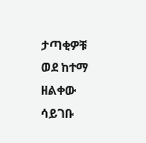ታጣቂዎቹ ወደ ከተማ ዘልቀው ሳይገቡ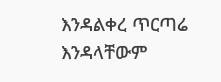እንዳልቀረ ጥርጣሬ እንዳላቸውም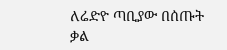ለሬድዮ ጣቢያው በሰጡት ቃል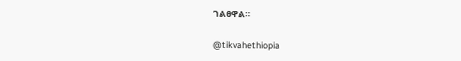ገልፀዋል።

@tikvahethiopia